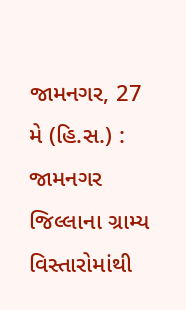જામનગર, 27 મે (હિ.સ.) : જામનગર જિલ્લાના ગ્રામ્ય વિસ્તારોમાંથી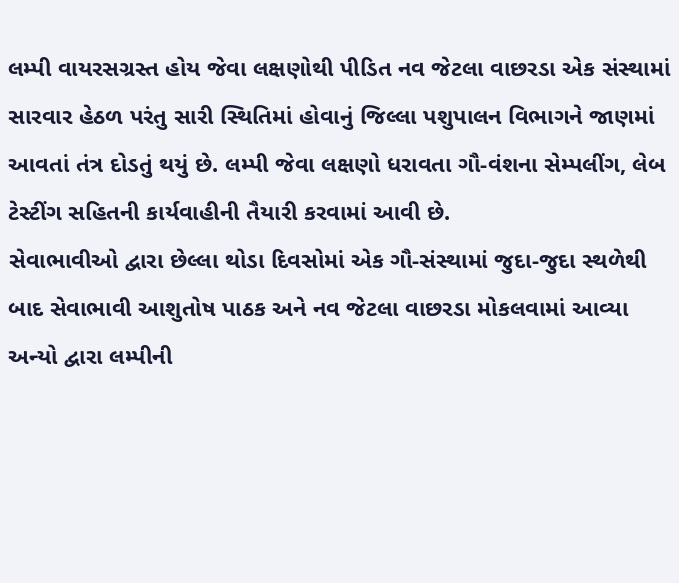લમ્પી વાયરસગ્રસ્ત હોય જેવા લક્ષણોથી પીડિત નવ જેટલા વાછરડા એક સંસ્થામાં સારવાર હેઠળ પરંતુ સારી સ્થિતિમાં હોવાનું જિલ્લા પશુપાલન વિભાગને જાણમાં આવતાં તંત્ર દોડતું થયું છે. લમ્પી જેવા લક્ષણો ધરાવતા ગૌ-વંશના સેમ્પલીંગ, લેબ ટેસ્ટીંગ સહિતની કાર્યવાહીની તૈયારી કરવામાં આવી છે.
સેવાભાવીઓ દ્વારા છેલ્લા થોડા દિવસોમાં એક ગૌ-સંસ્થામાં જુદા-જુદા સ્થળેથી બાદ સેવાભાવી આશુતોષ પાઠક અને નવ જેટલા વાછરડા મોકલવામાં આવ્યા અન્યો દ્વારા લમ્પીની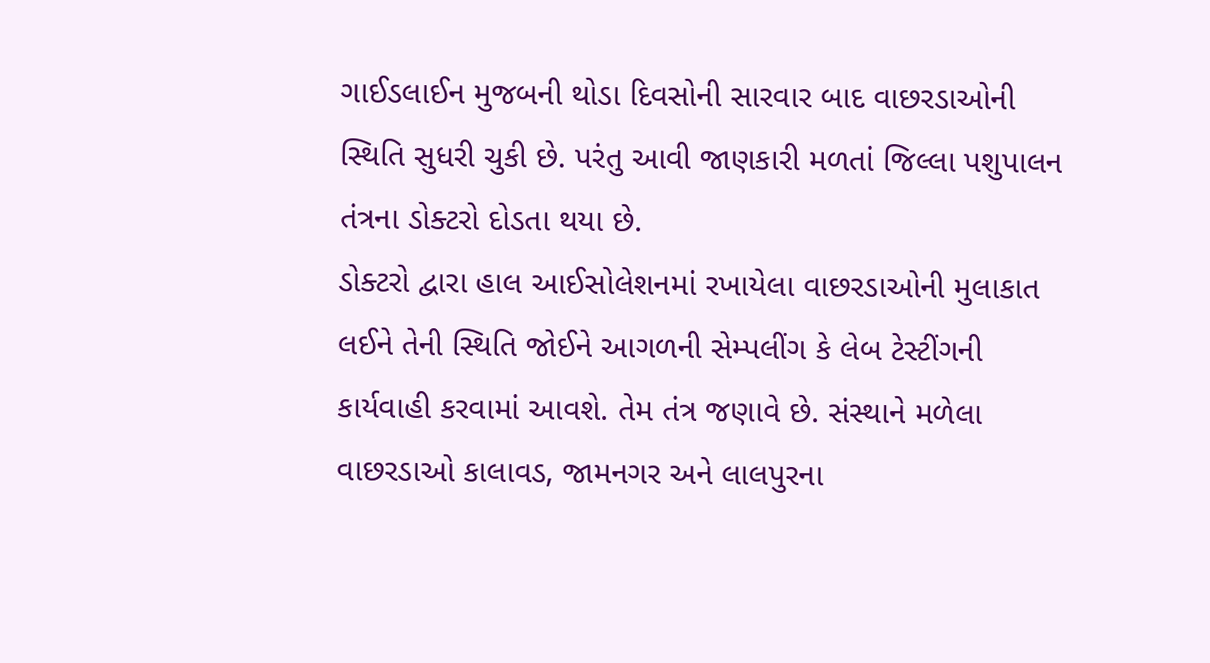ગાઈડલાઈન મુજબની થોડા દિવસોની સારવાર બાદ વાછરડાઓની સ્થિતિ સુધરી ચુકી છે. પરંતુ આવી જાણકારી મળતાં જિલ્લા પશુપાલન તંત્રના ડોક્ટરો દોડતા થયા છે.
ડોક્ટરો દ્વારા હાલ આઈસોલેશનમાં રખાયેલા વાછરડાઓની મુલાકાત લઈને તેની સ્થિતિ જોઈને આગળની સેમ્પલીંગ કે લેબ ટેસ્ટીંગની કાર્યવાહી કરવામાં આવશે. તેમ તંત્ર જણાવે છે. સંસ્થાને મળેલા વાછરડાઓ કાલાવડ, જામનગર અને લાલપુરના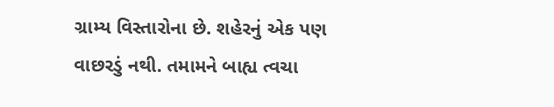ગ્રામ્ય વિસ્તારોના છે. શહેરનું એક પણ વાછરડું નથી. તમામને બાહ્ય ત્વચા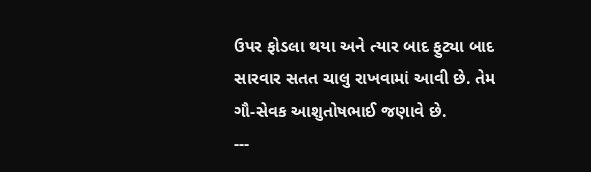ઉપર ફોડલા થયા અને ત્યાર બાદ ફુટ્યા બાદ સારવાર સતત ચાલુ રાખવામાં આવી છે. તેમ ગૌ-સેવક આશુતોષભાઈ જણાવે છે.
---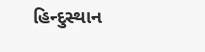હિન્દુસ્થાન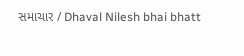સમાચાર / Dhaval Nilesh bhai bhatt